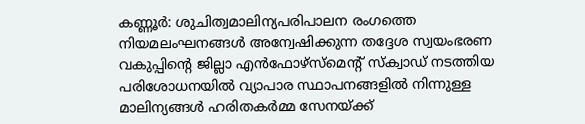കണ്ണൂർ: ശുചിത്വമാലിന്യപരിപാലന രംഗത്തെ നിയമലംഘനങ്ങൾ അന്വേഷിക്കുന്ന തദ്ദേശ സ്വയംഭരണ വകുപ്പിന്റെ ജില്ലാ എൻഫോഴ്സ്മെന്റ് സ്ക്വാഡ് നടത്തിയ പരിശോധനയിൽ വ്യാപാര സ്ഥാപനങ്ങളിൽ നിന്നുള്ള മാലിന്യങ്ങൾ ഹരിതകർമ്മ സേനയ്ക്ക്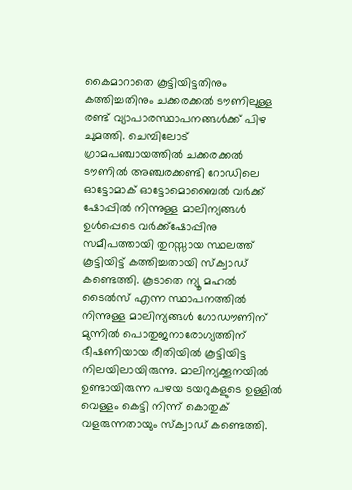കൈമാറാതെ കൂട്ടിയിട്ടതിനും കത്തിച്ചതിനും ചക്കരക്കൽ ടൗണിലുള്ള രണ്ട് വ്യാപാരസ്ഥാപനങ്ങൾക്ക് പിഴ ചുമത്തി. ചെമ്പിലോട് ഗ്രാമപഞ്ചായത്തിൽ ചക്കരക്കൽ ടൗണിൽ അഞ്ചരക്കണ്ടി റോഡിലെ ഓട്ടോമാക് ഓട്ടോമൊബൈൽ വർക്ക് ഷോപ്പിൽ നിന്നുള്ള മാലിന്യങ്ങൾ ഉൾപ്പെടെ വർക്ക്ഷോപ്പിനു സമീപത്തായി തുറസ്സായ സ്ഥലത്ത് കൂട്ടിയിട്ട് കത്തിച്ചതായി സ്ക്വാഡ് കണ്ടെത്തി. കൂടാതെ ന്യൂ മഹൽ ടൈൽസ് എന്ന സ്ഥാപനത്തിൽ നിന്നുള്ള മാലിന്യങ്ങൾ ഗോഡൗണിന് മുന്നിൽ പൊതുജനാരോഗ്യത്തിന് ഭീഷണിയായ രീതിയിൽ കൂട്ടിയിട്ട നിലയിലായിരുന്നു. മാലിന്യക്കൂനയിൽ ഉണ്ടായിരുന്ന പഴയ ടയറുകളുടെ ഉള്ളിൽ വെള്ളം കെട്ടി നിന്ന് കൊതുക് വളരുന്നതായും സ്ക്വാഡ് കണ്ടെത്തി.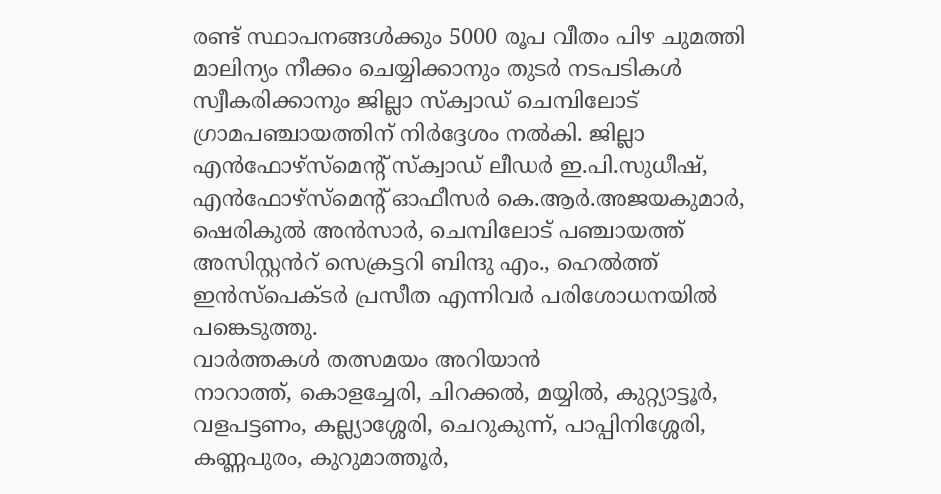രണ്ട് സ്ഥാപനങ്ങൾക്കും 5000 രൂപ വീതം പിഴ ചുമത്തി മാലിന്യം നീക്കം ചെയ്യിക്കാനും തുടർ നടപടികൾ സ്വീകരിക്കാനും ജില്ലാ സ്ക്വാഡ് ചെമ്പിലോട് ഗ്രാമപഞ്ചായത്തിന് നിർദ്ദേശം നൽകി. ജില്ലാ എൻഫോഴ്സ്മെൻ്റ് സ്ക്വാഡ് ലീഡർ ഇ.പി.സുധീഷ്, എൻഫോഴ്സ്മെൻ്റ് ഓഫീസർ കെ.ആർ.അജയകുമാർ, ഷെരികുൽ അൻസാർ, ചെമ്പിലോട് പഞ്ചായത്ത് അസിസ്റ്റൻറ് സെക്രട്ടറി ബിന്ദു എം., ഹെൽത്ത് ഇൻസ്പെക്ടർ പ്രസീത എന്നിവർ പരിശോധനയിൽ പങ്കെടുത്തു.
വാർത്തകൾ തത്സമയം അറിയാൻ
നാറാത്ത്, കൊളച്ചേരി, ചിറക്കൽ, മയ്യിൽ, കുറ്റ്യാട്ടൂർ, വളപട്ടണം, കല്ല്യാശ്ശേരി, ചെറുകുന്ന്, പാപ്പിനിശ്ശേരി, കണ്ണപുരം, കുറുമാത്തൂർ,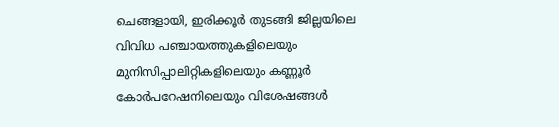ചെങ്ങളായി, ഇരിക്കൂർ തുടങ്ങി ജില്ലയിലെ വിവിധ പഞ്ചായത്തുകളിലെയും മുനിസിപ്പാലിറ്റികളിലെയും കണ്ണൂർ കോർപറേഷനിലെയും വിശേഷങ്ങൾ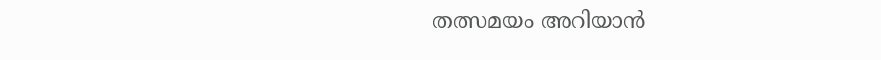തത്സമയം അറിയാൻ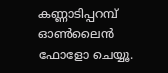കണ്ണാടിപ്പറമ്പ് ഓൺലൈൻ ഫോളോ ചെയ്യൂ.